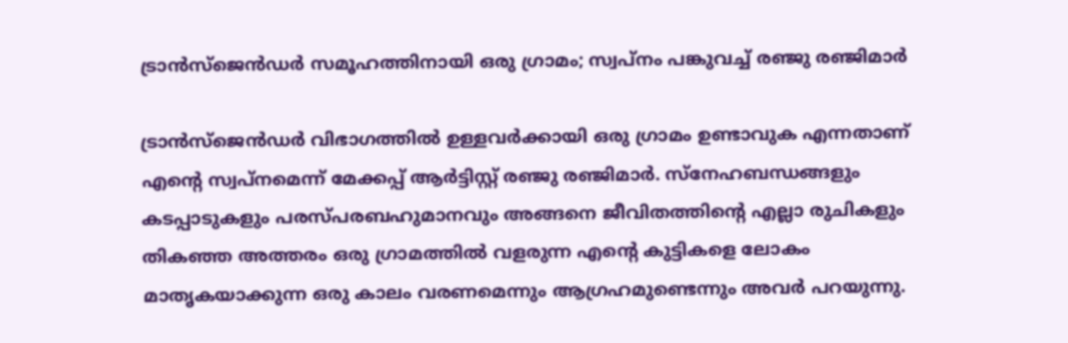ട്രാന്‍സ്‌ജെന്‍ഡര്‍ സമൂഹത്തിനായി ഒരു ഗ്രാമം; സ്വപ്‌നം പങ്കുവച്ച് രഞ്ജു രഞ്ജിമാര്‍

ട്രാന്‍സ്‌ജെന്‍ഡര്‍ വിഭാഗത്തില്‍ ഉള്ളവര്‍ക്കായി ഒരു ഗ്രാമം ഉണ്ടാവുക എന്നതാണ് എന്റെ സ്വപ്‌നമെന്ന് മേക്കപ്പ് ആര്‍ട്ടിസ്റ്റ് രഞ്ജു രഞ്ജിമാര്‍. സ്‌നേഹബന്ധങ്ങളും കടപ്പാടുകളും പരസ്പരബഹുമാനവും അങ്ങനെ ജീവിതത്തിന്റെ എല്ലാ രുചികളും തികഞ്ഞ അത്തരം ഒരു ഗ്രാമത്തില്‍ വളരുന്ന എന്റെ കുട്ടികളെ ലോകം മാതൃകയാക്കുന്ന ഒരു കാലം വരണമെന്നും ആഗ്രഹമുണ്ടെന്നും അവര്‍ പറയുന്നു.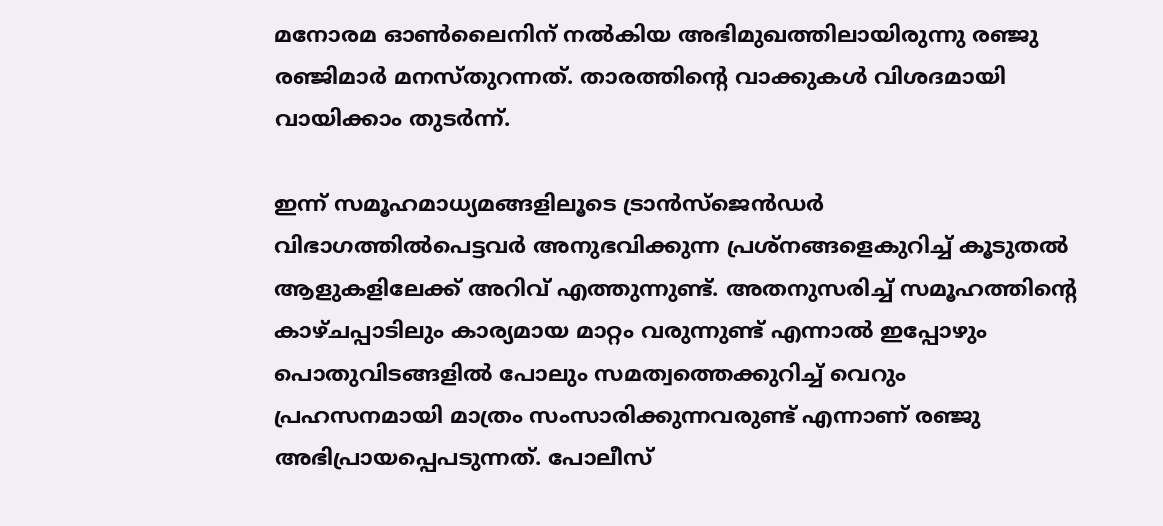മനോരമ ഓണ്‍ലൈനിന് നല്‍കിയ അഭിമുഖത്തിലായിരുന്നു രഞ്ജു രഞ്ജിമാര്‍ മനസ്തുറന്നത്. താരത്തിന്റെ വാക്കുകള്‍ വിശദമായി വായിക്കാം തുടര്‍ന്ന്.

ഇന്ന് സമൂഹമാധ്യമങ്ങളിലൂടെ ട്രാന്‍സ്‌ജെന്‍ഡര്‍ വിഭാഗത്തില്‍പെട്ടവര്‍ അനുഭവിക്കുന്ന പ്രശ്‌നങ്ങളെകുറിച്ച് കൂടുതല്‍ ആളുകളിലേക്ക് അറിവ് എത്തുന്നുണ്ട്. അതനുസരിച്ച് സമൂഹത്തിന്റെ കാഴ്ചപ്പാടിലും കാര്യമായ മാറ്റം വരുന്നുണ്ട് എന്നാല്‍ ഇപ്പോഴും പൊതുവിടങ്ങളില്‍ പോലും സമത്വത്തെക്കുറിച്ച് വെറും പ്രഹസനമായി മാത്രം സംസാരിക്കുന്നവരുണ്ട് എന്നാണ് രഞ്ജു അഭിപ്രായപ്പെപടുന്നത്. പോലീസ്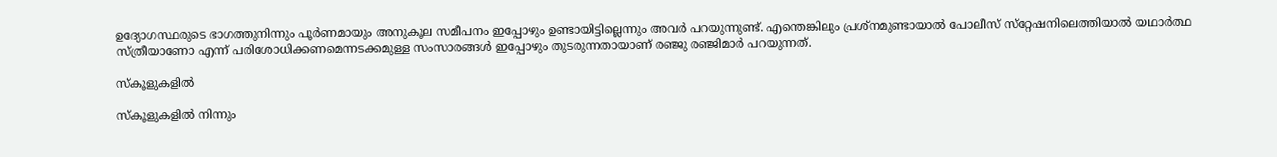ഉദ്യോഗസ്ഥരുടെ ഭാഗത്തുനിന്നും പൂര്‍ണമായും അനുകൂല സമീപനം ഇപ്പോഴും ഉണ്ടായിട്ടില്ലെന്നും അവര്‍ പറയുന്നുണ്ട്. എന്തെങ്കിലും പ്രശ്‌നമുണ്ടായാല്‍ പോലീസ് സ്‌റ്റേഷനിലെത്തിയാല്‍ യഥാര്‍ത്ഥ സ്ത്രീയാണോ എന്ന് പരിശോധിക്കണമെന്നടക്കമുള്ള സംസാരങ്ങള്‍ ഇപ്പോഴും തുടരുന്നതായാണ് രഞ്ജു രഞ്ജിമാര്‍ പറയുന്നത്.

സ്‌കൂളുകളില്‍

സ്‌കൂളുകളില്‍ നിന്നും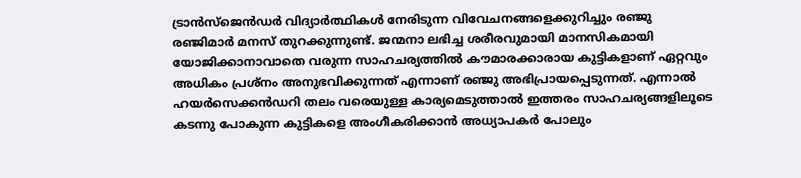ട്രാന്‍സ്‌ജെന്‍ഡര്‍ വിദ്യാര്‍ത്ഥികള്‍ നേരിടുന്ന വിവേചനങ്ങളെക്കുറിച്ചും രഞ്ജു രഞ്ജിമാര്‍ മനസ് തുറക്കുന്നുണ്ട്. ജന്മനാ ലഭിച്ച ശരീരവുമായി മാനസികമായി യോജിക്കാനാവാതെ വരുന്ന സാഹചര്യത്തില്‍ കൗമാരക്കാരായ കുട്ടികളാണ് ഏറ്റവും അധികം പ്രശ്‌നം അനുഭവിക്കുന്നത് എന്നാണ് രഞ്ജു അഭിപ്രായപ്പെടുന്നത്. എന്നാല്‍ ഹയര്‍സെക്കന്‍ഡറി തലം വരെയുള്ള കാര്യമെടുത്താല്‍ ഇത്തരം സാഹചര്യങ്ങളിലൂടെ കടന്നു പോകുന്ന കുട്ടികളെ അംഗീകരിക്കാന്‍ അധ്യാപകര്‍ പോലും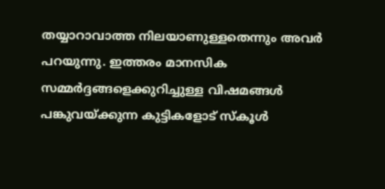തയ്യാറാവാത്ത നിലയാണുള്ളതെന്നും അവര്‍ പറയുന്നു. ഇത്തരം മാനസിക സമ്മര്‍ദ്ദങ്ങളെക്കുറിച്ചുള്ള വിഷമങ്ങള്‍ പങ്കുവയ്ക്കുന്ന കുട്ടികളോട് സ്‌കൂള്‍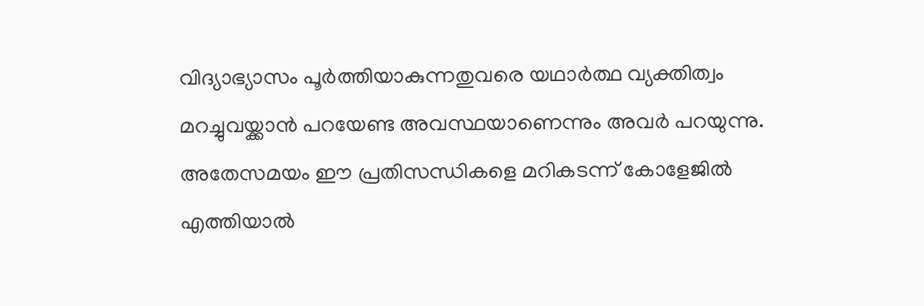വിദ്യാഭ്യാസം പൂര്‍ത്തിയാകുന്നതുവരെ യഥാര്‍ത്ഥ വ്യക്തിത്വം മറച്ചുവയ്ക്കാന്‍ പറയേണ്ട അവസ്ഥയാണെന്നും അവര്‍ പറയുന്നു. അതേസമയം ഈ പ്രതിസന്ധികളെ മറികടന്ന് കോളേജില്‍ എത്തിയാല്‍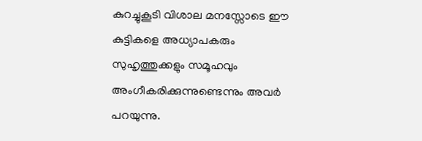കുറച്ചുകൂടി വിശാല മനസ്സോടെ ഈ കുട്ടികളെ അധ്യാപകരും സുഹൃത്തുക്കളും സമൂഹവും അംഗീകരിക്കുന്നുണ്ടെന്നും അവര്‍ പറയുന്നു.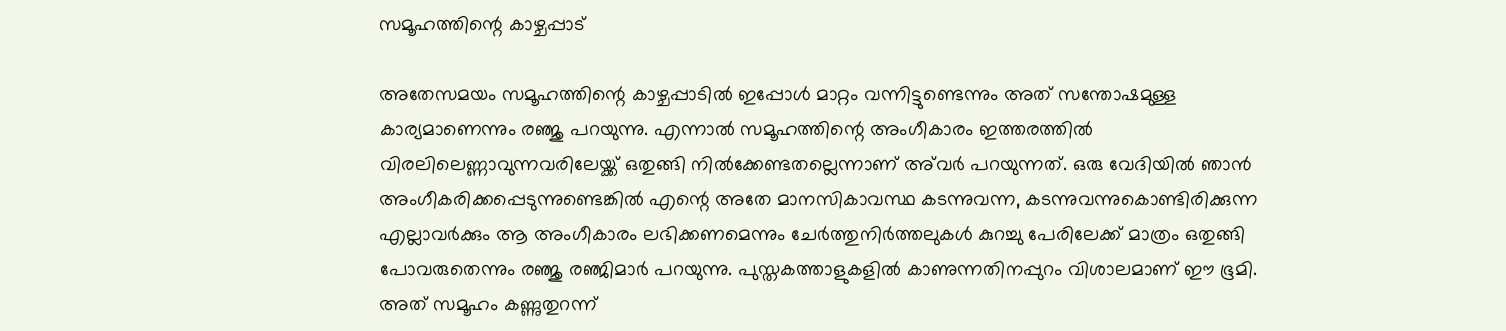സമൂഹത്തിന്റെ കാഴ്ചപ്പാട്

അതേസമയം സമൂഹത്തിന്റെ കാഴ്ചപ്പാടില്‍ ഇപ്പോള്‍ മാറ്റം വന്നിട്ടുണ്ടെന്നും അത് സന്തോഷമുള്ള കാര്യമാണെന്നും രഞ്ജു പറയുന്നു. എന്നാല്‍ സമൂഹത്തിന്റെ അംഗീകാരം ഇത്തരത്തില്‍ വിരലിലെണ്ണാവുന്നവരിലേയ്ക്ക് ഒതുങ്ങി നില്‍ക്കേണ്ടതല്ലെന്നാണ് അ്‌വര്‍ പറയുന്നത്. ഒരു വേദിയില്‍ ഞാന്‍ അംഗീകരിക്കപ്പെടുന്നുണ്ടെങ്കില്‍ എന്റെ അതേ മാനസികാവസ്ഥ കടന്നുവന്ന, കടന്നുവന്നുകൊണ്ടിരിക്കുന്ന എല്ലാവര്‍ക്കും ആ അംഗീകാരം ലഭിക്കണമെന്നും ചേര്‍ത്തുനിര്‍ത്തലുകള്‍ കുറച്ചു പേരിലേക്ക് മാത്രം ഒതുങ്ങി പോവരുതെന്നും രഞ്ജു രഞ്ജിമാര്‍ പറയുന്നു. പുസ്തകത്താളുകളില്‍ കാണുന്നതിനപ്പുറം വിശാലമാണ് ഈ ഭൂമി. അത് സമൂഹം കണ്ണുതുറന്ന്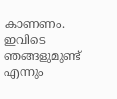കാണണം. ഇവിടെ ഞങ്ങളുമുണ്ട് എന്നും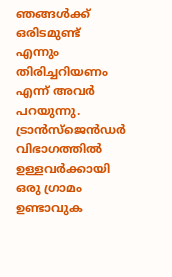ഞങ്ങള്‍ക്ക് ഒരിടമുണ്ട് എന്നും തിരിച്ചറിയണം എന്ന് അവര്‍ പറയുന്നു. ട്രാന്‍സ്‌ജെന്‍ഡര്‍ വിഭാഗത്തില്‍ ഉള്ളവര്‍ക്കായി ഒരു ഗ്രാമം ഉണ്ടാവുക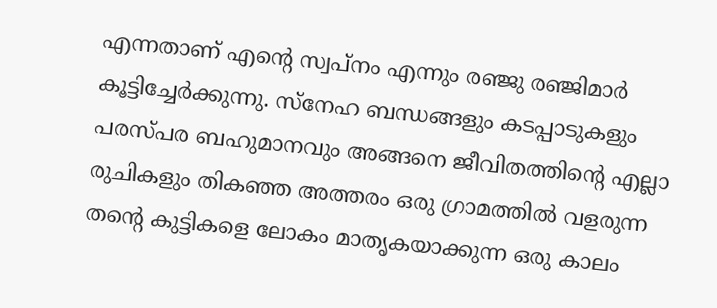എന്നതാണ് എന്റെ സ്വപ്‌നം എന്നും രഞ്ജു രഞ്ജിമാര്‍ കൂട്ടിച്ചേര്‍ക്കുന്നു. സ്‌നേഹ ബന്ധങ്ങളും കടപ്പാടുകളും പരസ്പര ബഹുമാനവും അങ്ങനെ ജീവിതത്തിന്റെ എല്ലാ രുചികളും തികഞ്ഞ അത്തരം ഒരു ഗ്രാമത്തില്‍ വളരുന്ന തന്റെ കുട്ടികളെ ലോകം മാതൃകയാക്കുന്ന ഒരു കാലം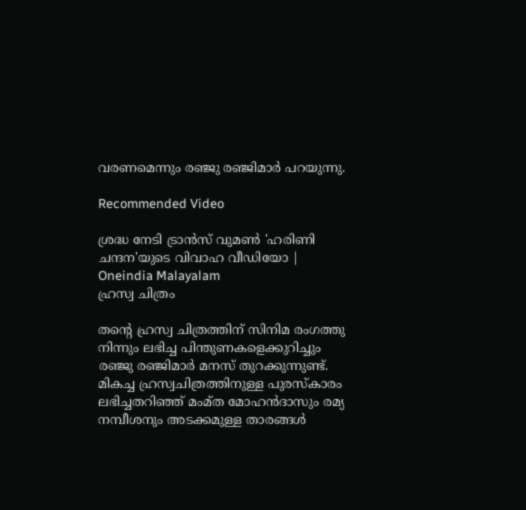വരണമെന്നും രഞ്ജു രഞ്ജിമാര്‍ പറയുന്നു.

Recommended Video

ശ്രദ്ധ നേടി ട്രാൻസ് വുമൺ 'ഹരിണി ചന്ദന'യുടെ വിവാഹ വീഡിയോ | Oneindia Malayalam
ഹ്രസ്വ ചിത്രം

തന്റെ ഹ്രസ്വ ചിത്രത്തിന് സിനിമ രംഗത്തു നിന്നും ലഭിച്ച പിന്തുണകളെക്കുറിച്ചും രഞ്ജു രഞ്ജിമാര്‍ മനസ് തുറക്കുന്നുണ്ട്. മികച്ച ഹ്രസ്വചിത്രത്തിനുള്ള പുരസ്‌കാരം ലഭിച്ചതറിഞ്ഞ് മംമ്ത മോഹന്‍ദാസും രമ്യ നമ്പീശനും അടക്കമുള്ള താരങ്ങള്‍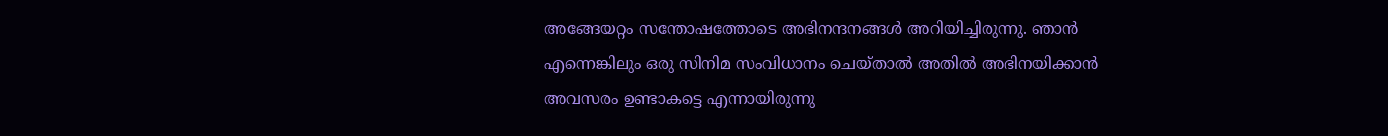അങ്ങേയറ്റം സന്തോഷത്തോടെ അഭിനന്ദനങ്ങള്‍ അറിയിച്ചിരുന്നു. ഞാന്‍ എന്നെങ്കിലും ഒരു സിനിമ സംവിധാനം ചെയ്താല്‍ അതില്‍ അഭിനയിക്കാന്‍ അവസരം ഉണ്ടാകട്ടെ എന്നായിരുന്നു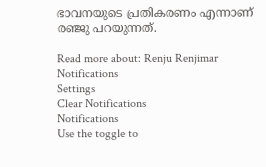ഭാവനയുടെ പ്രതികരണം എന്നാണ് രഞ്ജു പറയുന്നത്.

Read more about: Renju Renjimar
Notifications
Settings
Clear Notifications
Notifications
Use the toggle to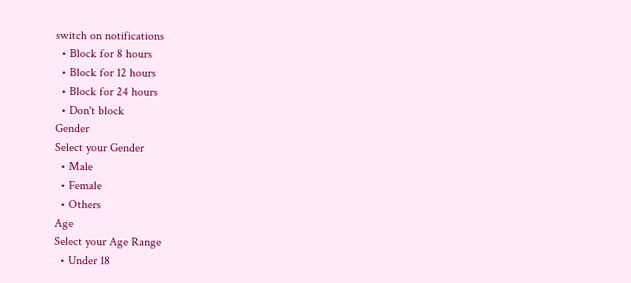switch on notifications
  • Block for 8 hours
  • Block for 12 hours
  • Block for 24 hours
  • Don't block
Gender
Select your Gender
  • Male
  • Female
  • Others
Age
Select your Age Range
  • Under 18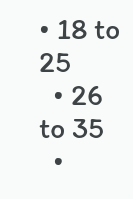• 18 to 25
  • 26 to 35
  •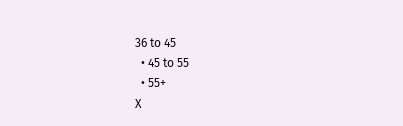36 to 45
  • 45 to 55
  • 55+
X